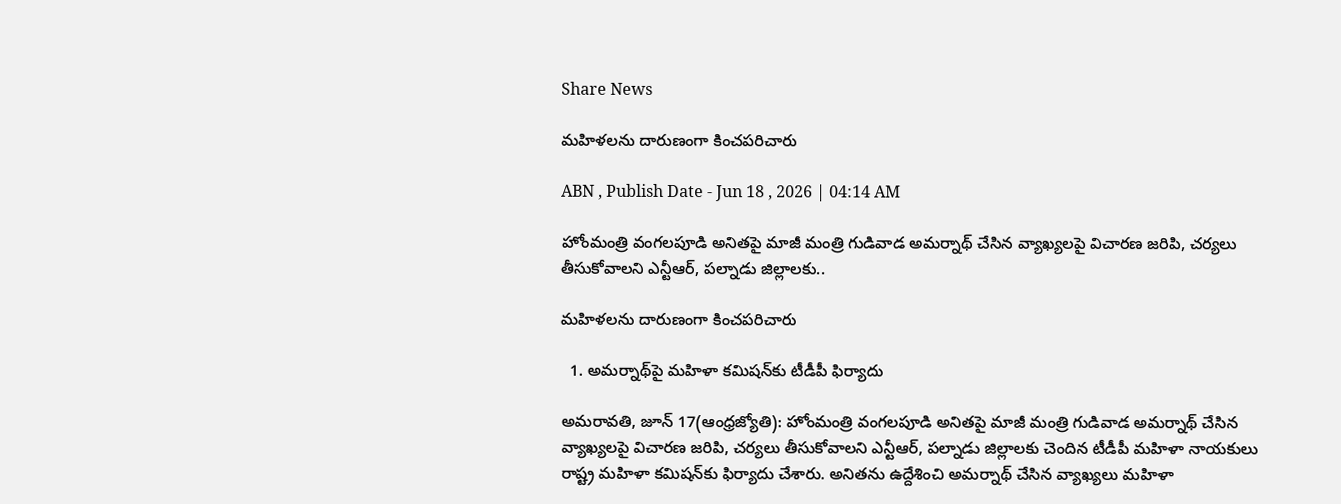Share News

మహిళలను దారుణంగా కించపరిచారు

ABN , Publish Date - Jun 18 , 2026 | 04:14 AM

హోంమంత్రి వంగలపూడి అనితపై మాజీ మంత్రి గుడివాడ అమర్నాథ్‌ చేసిన వ్యాఖ్యలపై విచారణ జరిపి, చర్యలు తీసుకోవాలని ఎన్టీఆర్‌, పల్నాడు జిల్లాలకు..

మహిళలను దారుణంగా కించపరిచారు

  1. అమర్నాథ్‌పై మహిళా కమిషన్‌కు టీడీపీ ఫిర్యాదు

అమరావతి, జూన్‌ 17(ఆంధ్రజ్యోతి): హోంమంత్రి వంగలపూడి అనితపై మాజీ మంత్రి గుడివాడ అమర్నాథ్‌ చేసిన వ్యాఖ్యలపై విచారణ జరిపి, చర్యలు తీసుకోవాలని ఎన్టీఆర్‌, పల్నాడు జిల్లాలకు చెందిన టీడీపీ మహిళా నాయకులు రాష్ట్ర మహిళా కమిషన్‌కు ఫిర్యాదు చేశారు. అనితను ఉద్దేశించి అమర్నాథ్‌ చేసిన వ్యాఖ్యలు మహిళా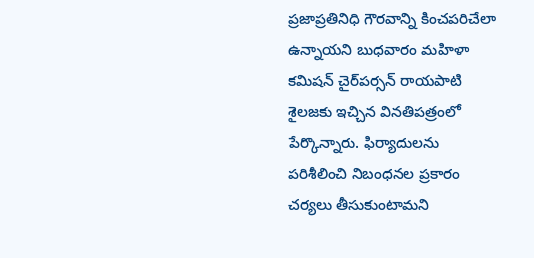ప్రజాప్రతినిధి గౌరవాన్ని కించపరిచేలా ఉన్నాయని బుధవారం మహిళా కమిషన్‌ చైర్‌పర్సన్‌ రాయపాటి శైలజకు ఇచ్చిన వినతిపత్రంలో పేర్కొన్నారు. ఫిర్యాదులను పరిశీలించి నిబంధనల ప్రకారం చర్యలు తీసుకుంటామని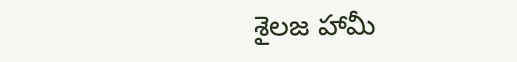శైలజ హామీ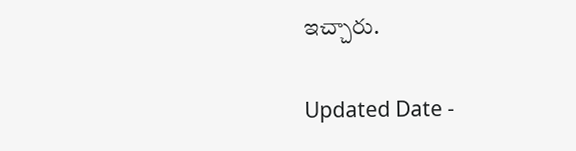ఇచ్చారు.

Updated Date -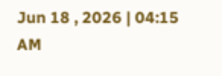Jun 18 , 2026 | 04:15 AM